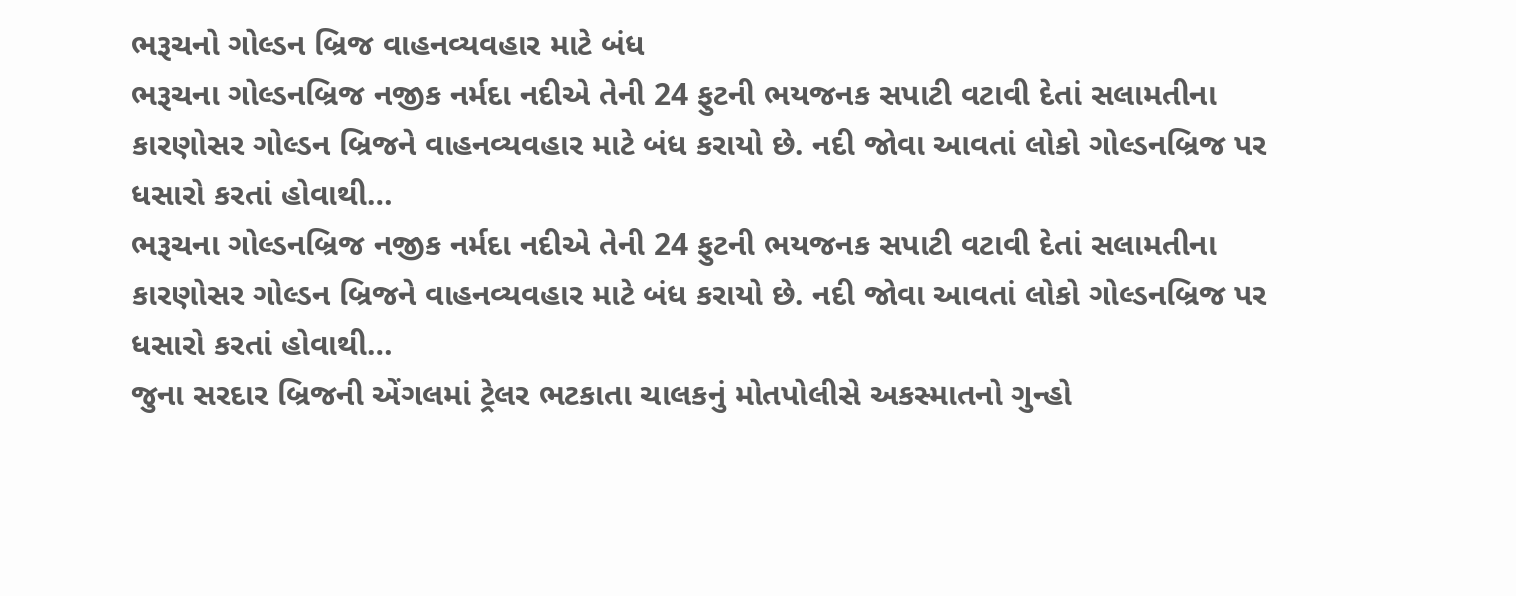ભરૂચનો ગોલ્ડન બ્રિજ વાહનવ્યવહાર માટે બંધ
ભરૂચના ગોલ્ડનબ્રિજ નજીક નર્મદા નદીએ તેની 24 ફુટની ભયજનક સપાટી વટાવી દેતાં સલામતીના કારણોસર ગોલ્ડન બ્રિજને વાહનવ્યવહાર માટે બંધ કરાયો છે. નદી જોવા આવતાં લોકો ગોલ્ડનબ્રિજ પર ધસારો કરતાં હોવાથી…
ભરૂચના ગોલ્ડનબ્રિજ નજીક નર્મદા નદીએ તેની 24 ફુટની ભયજનક સપાટી વટાવી દેતાં સલામતીના કારણોસર ગોલ્ડન બ્રિજને વાહનવ્યવહાર માટે બંધ કરાયો છે. નદી જોવા આવતાં લોકો ગોલ્ડનબ્રિજ પર ધસારો કરતાં હોવાથી…
જુના સરદાર બ્રિજની એંગલમાં ટ્રેલર ભટકાતા ચાલકનું મોતપોલીસે અકસ્માતનો ગુન્હો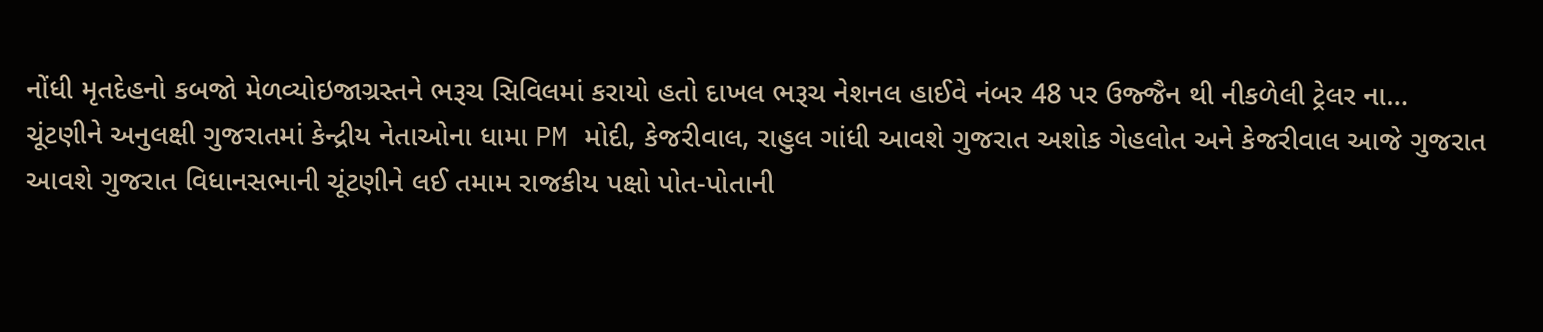નોંધી મૃતદેહનો કબજો મેળવ્યોઇજાગ્રસ્તને ભરૂચ સિવિલમાં કરાયો હતો દાખલ ભરૂચ નેશનલ હાઈવે નંબર 48 પર ઉજ્જૈન થી નીકળેલી ટ્રેલર ના…
ચૂંટણીને અનુલક્ષી ગુજરાતમાં કેન્દ્રીય નેતાઓના ધામા PM મોદી, કેજરીવાલ, રાહુલ ગાંધી આવશે ગુજરાત અશોક ગેહલોત અને કેજરીવાલ આજે ગુજરાત આવશે ગુજરાત વિધાનસભાની ચૂંટણીને લઈ તમામ રાજકીય પક્ષો પોત-પોતાની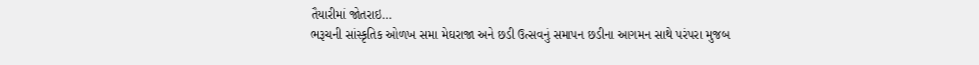તૈયારીમાં જોતરાઇ…
ભરૂચની સાંસ્કૃતિક ઓળખ સમા મેઘરાજા અને છડી ઉત્સવનું સમાપન છડીના આગમન સાથે પરંપરા મુજબ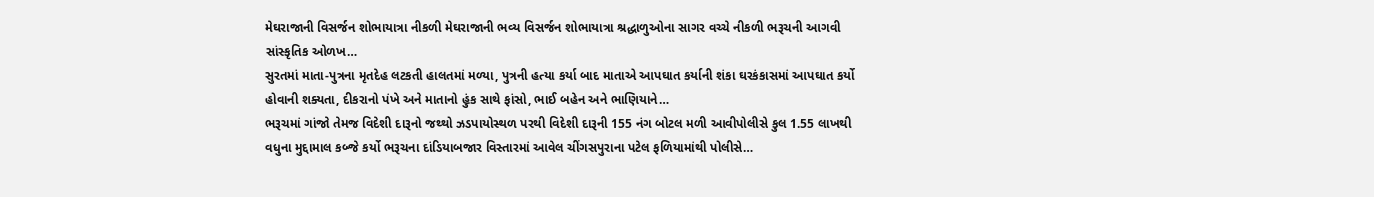મેઘરાજાની વિસર્જન શોભાયાત્રા નીકળી મેઘરાજાની ભવ્ય વિસર્જન શોભાયાત્રા શ્રદ્ધાળુઓના સાગર વચ્ચે નીકળી ભરૂચની આગવી સાંસ્કૃતિક ઓળખ…
સુરતમાં માતા-પુત્રના મૃતદેહ લટકતી હાલતમાં મળ્યા, પુત્રની હત્યા કર્યા બાદ માતાએ આપઘાત કર્યાની શંકા ઘરકંકાસમાં આપઘાત કર્યો હોવાની શક્યતા, દીકરાનો પંખે અને માતાનો હુંક સાથે ફાંસો, ભાઈ બહેન અને ભાણિયાને…
ભરૂચમાં ગાંજો તેમજ વિદેશી દારૂનો જથ્થો ઝડપાયોસ્થળ પરથી વિદેશી દારૂની 155 નંગ બોટલ મળી આવીપોલીસે કુલ 1.55 લાખથી વધુના મુદ્દામાલ કબ્જે કર્યો ભરૂચના દાંડિયાબજાર વિસ્તારમાં આવેલ ચીંગસપુરાના પટેલ ફળિયામાંથી પોલીસે…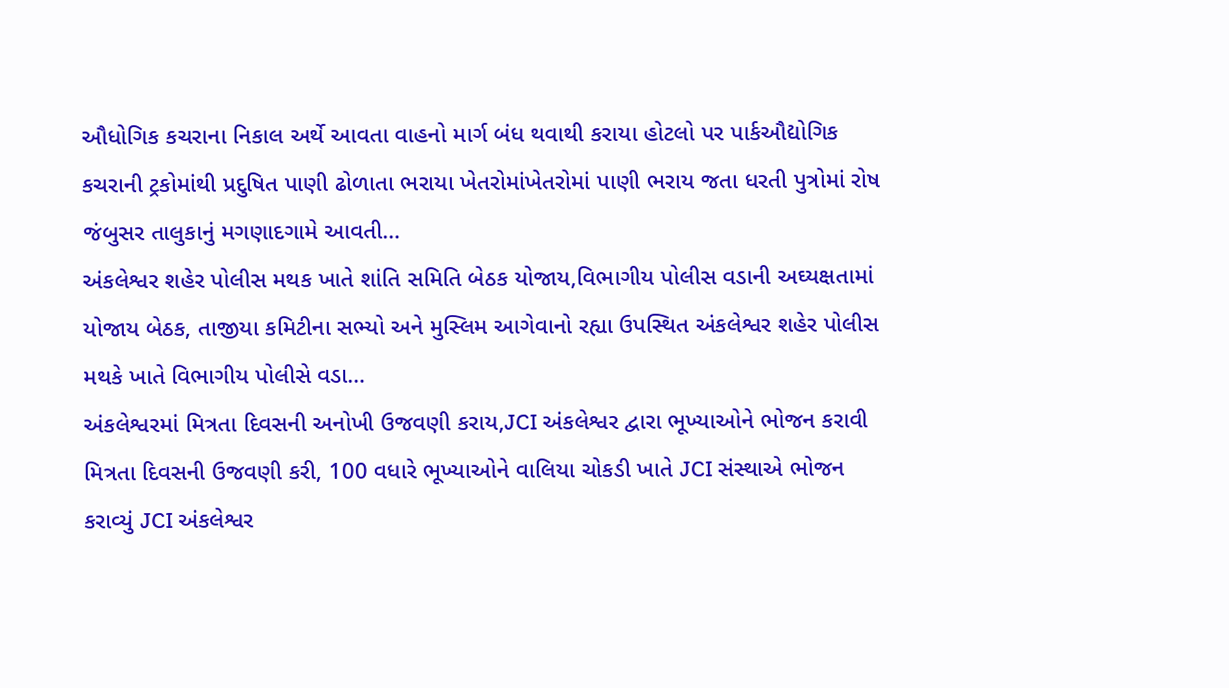ઔધોગિક કચરાના નિકાલ અર્થે આવતા વાહનો માર્ગ બંધ થવાથી કરાયા હોટલો પર પાર્કઔદ્યોગિક કચરાની ટ્રકોમાંથી પ્રદુષિત પાણી ઢોળાતા ભરાયા ખેતરોમાંખેતરોમાં પાણી ભરાય જતા ધરતી પુત્રોમાં રોષ જંબુસર તાલુકાનું મગણાદગામે આવતી…
અંકલેશ્વર શહેર પોલીસ મથક ખાતે શાંતિ સમિતિ બેઠક યોજાય,વિભાગીય પોલીસ વડાની અઘ્યક્ષતામાં યોજાય બેઠક, તાજીયા કમિટીના સભ્યો અને મુસ્લિમ આગેવાનો રહ્યા ઉપસ્થિત અંકલેશ્વર શહેર પોલીસ મથકે ખાતે વિભાગીય પોલીસે વડા…
અંકલેશ્વરમાં મિત્રતા દિવસની અનોખી ઉજવણી કરાય,JCI અંકલેશ્વર દ્વારા ભૂખ્યાઓને ભોજન કરાવી મિત્રતા દિવસની ઉજવણી કરી, 100 વધારે ભૂખ્યાઓને વાલિયા ચોકડી ખાતે JCI સંસ્થાએ ભોજન કરાવ્યું JCI અંકલેશ્વર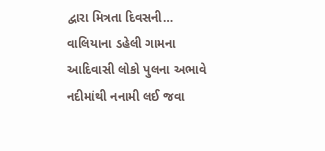દ્વારા મિત્રતા દિવસની…
વાલિયાના ડહેલી ગામના આદિવાસી લોકો પુલના અભાવે નદીમાંથી નનામી લઈ જવા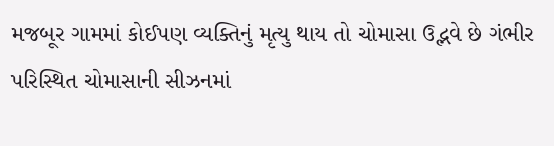મજબૂર ગામમાં કોઈપણ વ્યક્તિનું મૃત્યુ થાય તો ચોમાસા ઉદ્ભવે છે ગંભીર પરિસ્થિત ચોમાસાની સીઝનમાં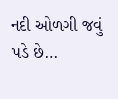નદી ઓળગી જવું પડે છે…